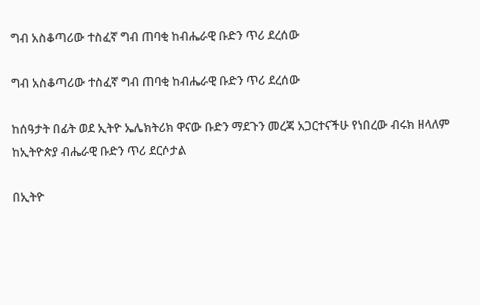ግብ አስቆጣሪው ተስፈኛ ግብ ጠባቂ ከብሔራዊ ቡድን ጥሪ ደረሰው

ግብ አስቆጣሪው ተስፈኛ ግብ ጠባቂ ከብሔራዊ ቡድን ጥሪ ደረሰው

ከሰዓታት በፊት ወደ ኢትዮ ኤሌክትሪክ ዋናው ቡድን ማደጉን መረጃ አጋርተናችሁ የነበረው ብሩክ ዘላለም ከኢትዮጵያ ብሔራዊ ቡድን ጥሪ ደርሶታል

በኢትዮ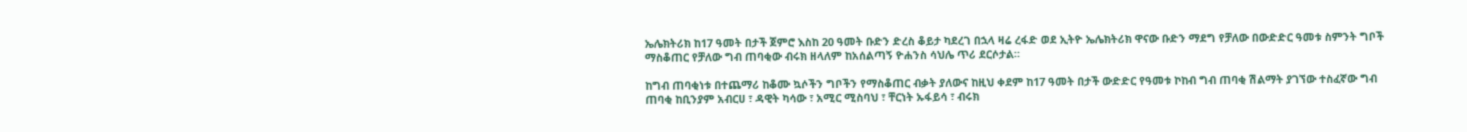ኤሌክትሪክ ከ17 ዓመት በታች ጀምሮ እስከ 20 ዓመት ቡድን ድረስ ቆይታ ካደረገ በኋላ ዛሬ ረፋድ ወደ ኢትዮ ኤሌክትሪክ ዋናው ቡድን ማደግ የቻለው በውድድር ዓመቱ ስምንት ግቦች ማስቆጠር የቻለው ግብ ጠባቂው ብሩክ ዘላለም ከአሰልጣኝ ዮሐንስ ሳህሌ ጥሪ ደርሶታል።

ከግብ ጠባቂነቱ በተጨማሪ ከቆሙ ኳሶችን ግቦችን የማስቆጠር ብቃት ያለውና ከዚህ ቀደም ከ17 ዓመት በታች ውድድር የዓመቱ ኮከብ ግብ ጠባቂ ሽልማት ያገኘው ተስፈኛው ግብ ጠባቂ ከቢንያም አብርሀ ፣ ዳዊት ካሳው ፣ አሚር ሚስባህ ፣ ቸርነት ኡፋይሳ ፣ ብሩክ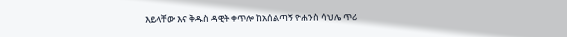እይላቸው እና ቅዱስ ዳዊት ቀጥሎ ከአሰልጣኝ ዮሐንስ ሳህሌ ጥሪ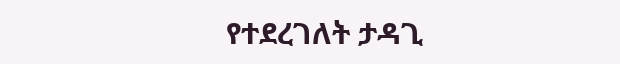የተደረገለት ታዳጊ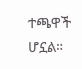ተጫዋች ሆኗል።